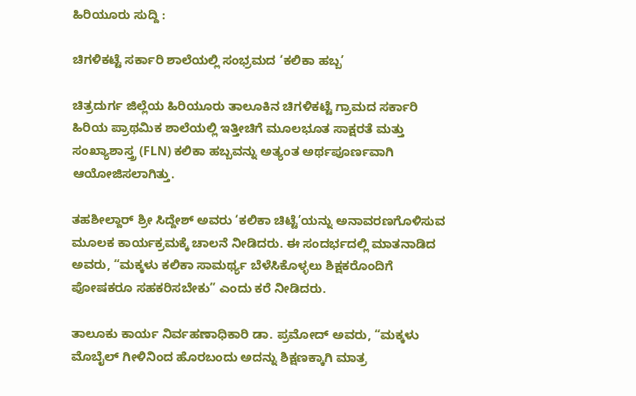ಹಿರಿಯೂರು ಸುದ್ದಿ :

ಚಿಗಳಿಕಟ್ಟೆ ಸರ್ಕಾರಿ ಶಾಲೆಯಲ್ಲಿ ಸಂಭ್ರಮದ ‘ಕಲಿಕಾ ಹಬ್ಬ’

ಚಿತ್ರದುರ್ಗ ಜಿಲ್ಲೆಯ ಹಿರಿಯೂರು ತಾಲೂಕಿನ ಚಿಗಳಿಕಟ್ಟೆ ಗ್ರಾಮದ ಸರ್ಕಾರಿ ಹಿರಿಯ ಪ್ರಾಥಮಿಕ ಶಾಲೆಯಲ್ಲಿ ಇತ್ತೀಚಿಗೆ ಮೂಲಭೂತ ಸಾಕ್ಷರತೆ ಮತ್ತು ಸಂಖ್ಯಾಶಾಸ್ತ್ರ (FLN) ಕಲಿಕಾ ಹಬ್ಬವನ್ನು ಅತ್ಯಂತ ಅರ್ಥಪೂರ್ಣವಾಗಿ ಆಯೋಜಿಸಲಾಗಿತ್ತು.

ತಹಶೀಲ್ದಾರ್ ಶ್ರೀ ಸಿದ್ದೇಶ್ ಅವರು ‘ಕಲಿಕಾ ಚಿಟ್ಟೆ’ಯನ್ನು ಅನಾವರಣಗೊಳಿಸುವ ಮೂಲಕ ಕಾರ್ಯಕ್ರಮಕ್ಕೆ ಚಾಲನೆ ನೀಡಿದರು. ಈ ಸಂದರ್ಭದಲ್ಲಿ ಮಾತನಾಡಿದ ಅವರು, “ಮಕ್ಕಳು ಕಲಿಕಾ ಸಾಮರ್ಥ್ಯ ಬೆಳೆಸಿಕೊಳ್ಳಲು ಶಿಕ್ಷಕರೊಂದಿಗೆ ಪೋಷಕರೂ ಸಹಕರಿಸಬೇಕು” ಎಂದು ಕರೆ ನೀಡಿದರು.

ತಾಲೂಕು ಕಾರ್ಯ ನಿರ್ವಹಣಾಧಿಕಾರಿ ಡಾ. ಪ್ರಮೋದ್ ಅವರು, “ಮಕ್ಕಳು ಮೊಬೈಲ್ ಗೀಳಿನಿಂದ ಹೊರಬಂದು ಅದನ್ನು ಶಿಕ್ಷಣಕ್ಕಾಗಿ ಮಾತ್ರ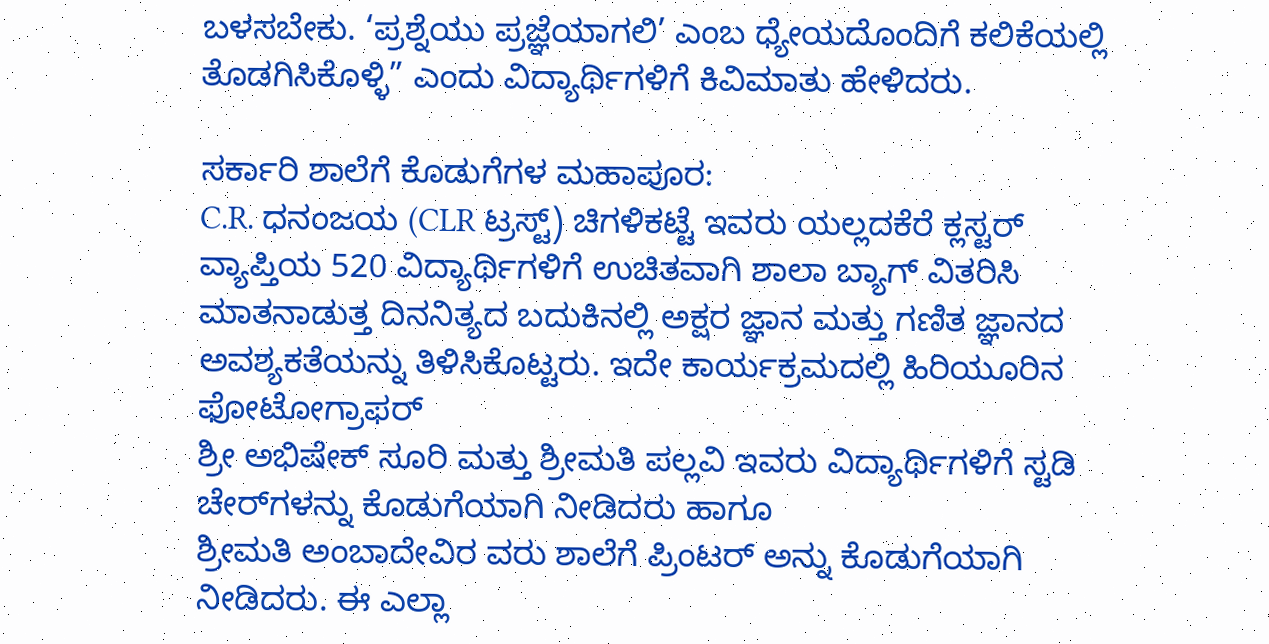ಬಳಸಬೇಕು. ‘ಪ್ರಶ್ನೆಯು ಪ್ರಜ್ಞೆಯಾಗಲಿ’ ಎಂಬ ಧ್ಯೇಯದೊಂದಿಗೆ ಕಲಿಕೆಯಲ್ಲಿ ತೊಡಗಿಸಿಕೊಳ್ಳಿ” ಎಂದು ವಿದ್ಯಾರ್ಥಿಗಳಿಗೆ ಕಿವಿಮಾತು ಹೇಳಿದರು.

ಸರ್ಕಾರಿ ಶಾಲೆಗೆ ಕೊಡುಗೆಗಳ ಮಹಾಪೂರ:
C.R. ಧನಂಜಯ (CLR ಟ್ರಸ್ಟ್) ಚಿಗಳಿಕಟ್ಟೆ ಇವರು ಯಲ್ಲದಕೆರೆ ಕ್ಲಸ್ಟರ್ ವ್ಯಾಪ್ತಿಯ 520 ವಿದ್ಯಾರ್ಥಿಗಳಿಗೆ ಉಚಿತವಾಗಿ ಶಾಲಾ ಬ್ಯಾಗ್ ವಿತರಿಸಿ ಮಾತನಾಡುತ್ತ ದಿನನಿತ್ಯದ ಬದುಕಿನಲ್ಲಿ ಅಕ್ಷರ ಜ್ಞಾನ ಮತ್ತು ಗಣಿತ ಜ್ಞಾನದ ಅವಶ್ಯಕತೆಯನ್ನು ತಿಳಿಸಿಕೊಟ್ಟರು. ಇದೇ ಕಾರ್ಯಕ್ರಮದಲ್ಲಿ ಹಿರಿಯೂರಿನ ಫೋಟೋಗ್ರಾಫರ್
ಶ್ರೀ ಅಭಿಷೇಕ್ ಸೂರಿ ಮತ್ತು ಶ್ರೀಮತಿ ಪಲ್ಲವಿ ಇವರು ವಿದ್ಯಾರ್ಥಿಗಳಿಗೆ ಸ್ಟಡಿ ಚೇರ್‌ಗಳನ್ನು ಕೊಡುಗೆಯಾಗಿ ನೀಡಿದರು ಹಾಗೂ
ಶ್ರೀಮತಿ ಅಂಬಾದೇವಿರ ವರು ಶಾಲೆಗೆ ಪ್ರಿಂಟರ್ ಅನ್ನು ಕೊಡುಗೆಯಾಗಿ ನೀಡಿದರು. ಈ ಎಲ್ಲಾ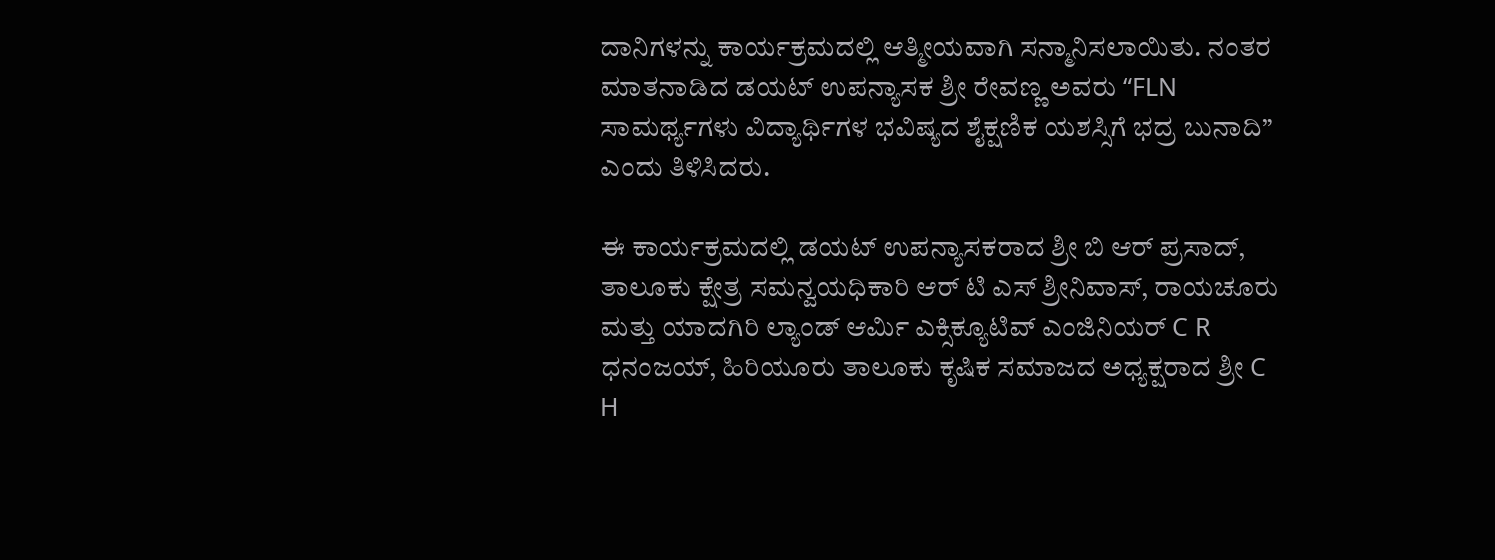ದಾನಿಗಳನ್ನು ಕಾರ್ಯಕ್ರಮದಲ್ಲಿ ಆತ್ಮೀಯವಾಗಿ ಸನ್ಮಾನಿಸಲಾಯಿತು. ನಂತರ ಮಾತನಾಡಿದ ಡಯಟ್ ಉಪನ್ಯಾಸಕ ಶ್ರೀ ರೇವಣ್ಣ ಅವರು “FLN ಸಾಮರ್ಥ್ಯಗಳು ವಿದ್ಯಾರ್ಥಿಗಳ ಭವಿಷ್ಯದ ಶೈಕ್ಷಣಿಕ ಯಶಸ್ಸಿಗೆ ಭದ್ರ ಬುನಾದಿ” ಎಂದು ತಿಳಿಸಿದರು.

ಈ ಕಾರ್ಯಕ್ರಮದಲ್ಲಿ ಡಯಟ್ ಉಪನ್ಯಾಸಕರಾದ ಶ್ರೀ ಬಿ ಆರ್ ಪ್ರಸಾದ್, ತಾಲೂಕು ಕ್ಷೇತ್ರ ಸಮನ್ವಯಧಿಕಾರಿ ಆರ್ ಟಿ ಎಸ್ ಶ್ರೀನಿವಾಸ್, ರಾಯಚೂರು ಮತ್ತು ಯಾದಗಿರಿ ಲ್ಯಾಂಡ್ ಆರ್ಮಿ ಎಕ್ಸಿಕ್ಯೂಟಿವ್ ಎಂಜಿನಿಯರ್ C R ಧನಂಜಯ್, ಹಿರಿಯೂರು ತಾಲೂಕು ಕೃಷಿಕ ಸಮಾಜದ ಅಧ್ಯಕ್ಷರಾದ ಶ್ರೀ C H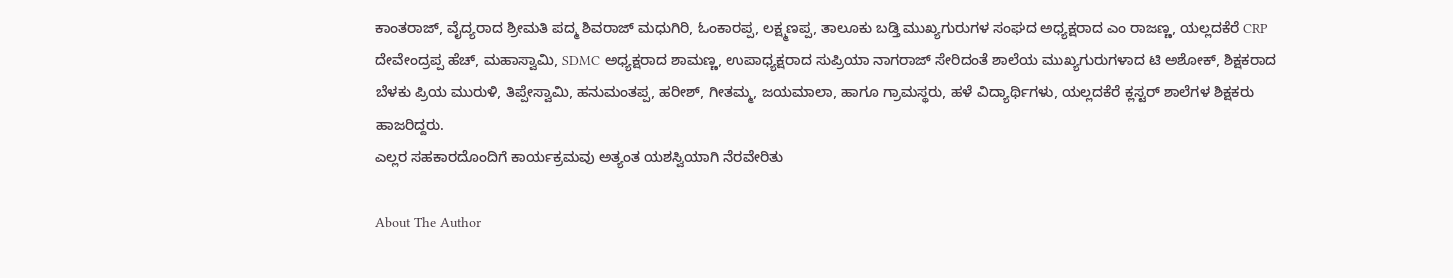ಕಾಂತರಾಜ್, ವೈದ್ಯರಾದ ಶ್ರೀಮತಿ ಪದ್ಮ ಶಿವರಾಜ್ ಮಧುಗಿರಿ, ಓಂಕಾರಪ್ಪ, ಲಕ್ಷ್ಮಣಪ್ಪ, ತಾಲೂಕು ಬಡ್ತಿ ಮುಖ್ಯಗುರುಗಳ ಸಂಘದ ಅಧ್ಯಕ್ಷರಾದ ಎಂ ರಾಜಣ್ಣ, ಯಲ್ಲದಕೆರೆ CRP ದೇವೇಂದ್ರಪ್ಪ ಹೆಚ್, ಮಹಾಸ್ವಾಮಿ, SDMC ಅಧ್ಯಕ್ಷರಾದ ಶಾಮಣ್ಣ, ಉಪಾಧ್ಯಕ್ಷರಾದ ಸುಪ್ರಿಯಾ ನಾಗರಾಜ್ ಸೇರಿದಂತೆ ಶಾಲೆಯ ಮುಖ್ಯಗುರುಗಳಾದ ಟಿ ಅಶೋಕ್, ಶಿಕ್ಷಕರಾದ ಬೆಳಕು ಪ್ರಿಯ ಮುರುಳಿ, ತಿಪ್ಪೇಸ್ವಾಮಿ, ಹನುಮಂತಪ್ಪ, ಹರೀಶ್, ಗೀತಮ್ಮ, ಜಯಮಾಲಾ, ಹಾಗೂ ಗ್ರಾಮಸ್ಥರು, ಹಳೆ ವಿದ್ಯಾರ್ಥಿಗಳು, ಯಲ್ಲದಕೆರೆ ಕ್ಲಸ್ಟರ್ ಶಾಲೆಗಳ ಶಿಕ್ಷಕರು ಹಾಜರಿದ್ದರು.
ಎಲ್ಲರ ಸಹಕಾರದೊಂದಿಗೆ ಕಾರ್ಯಕ್ರಮವು ಅತ್ಯಂತ ಯಶಸ್ವಿಯಾಗಿ ನೆರವೇರಿತು

About The Author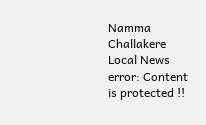Namma Challakere Local News
error: Content is protected !!